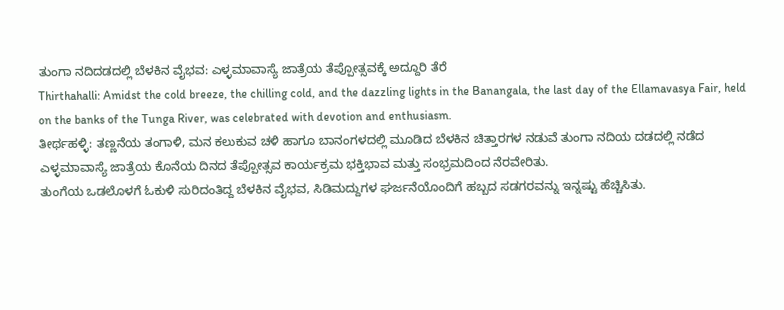ತುಂಗಾ ನದಿದಡದಲ್ಲಿ ಬೆಳಕಿನ ವೈಭವ: ಎಳ್ಳಮಾವಾಸ್ಯೆ ಜಾತ್ರೆಯ ತೆಪ್ಪೋತ್ಸವಕ್ಕೆ ಅದ್ದೂರಿ ತೆರೆ
Thirthahalli: Amidst the cold breeze, the chilling cold, and the dazzling lights in the Banangala, the last day of the Ellamavasya Fair, held on the banks of the Tunga River, was celebrated with devotion and enthusiasm.
ತೀರ್ಥಹಳ್ಳಿ: ತಣ್ಣನೆಯ ತಂಗಾಳಿ, ಮನ ಕಲುಕುವ ಚಳಿ ಹಾಗೂ ಬಾನಂಗಳದಲ್ಲಿ ಮೂಡಿದ ಬೆಳಕಿನ ಚಿತ್ತಾರಗಳ ನಡುವೆ ತುಂಗಾ ನದಿಯ ದಡದಲ್ಲಿ ನಡೆದ ಎಳ್ಳಮಾವಾಸ್ಯೆ ಜಾತ್ರೆಯ ಕೊನೆಯ ದಿನದ ತೆಪ್ಪೋತ್ಸವ ಕಾರ್ಯಕ್ರಮ ಭಕ್ತಿಭಾವ ಮತ್ತು ಸಂಭ್ರಮದಿಂದ ನೆರವೇರಿತು.
ತುಂಗೆಯ ಒಡಲೊಳಗೆ ಓಕುಳಿ ಸುರಿದಂತಿದ್ದ ಬೆಳಕಿನ ವೈಭವ, ಸಿಡಿಮದ್ದುಗಳ ಘರ್ಜನೆಯೊಂದಿಗೆ ಹಬ್ಬದ ಸಡಗರವನ್ನು ಇನ್ನಷ್ಟು ಹೆಚ್ಚಿಸಿತು.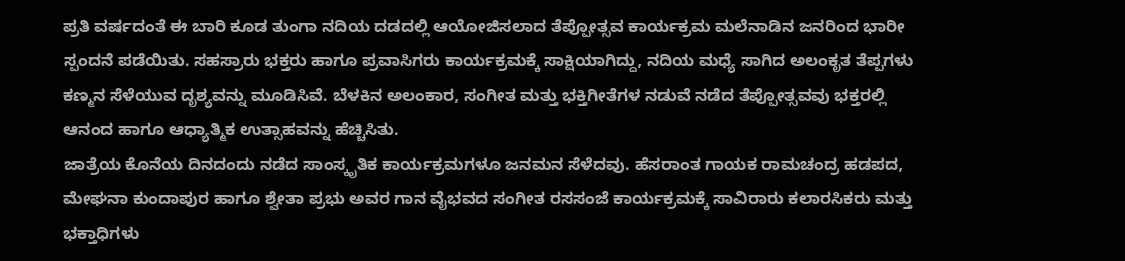ಪ್ರತಿ ವರ್ಷದಂತೆ ಈ ಬಾರಿ ಕೂಡ ತುಂಗಾ ನದಿಯ ದಡದಲ್ಲಿ ಆಯೋಜಿಸಲಾದ ತೆಪ್ಪೋತ್ಸವ ಕಾರ್ಯಕ್ರಮ ಮಲೆನಾಡಿನ ಜನರಿಂದ ಭಾರೀ ಸ್ಪಂದನೆ ಪಡೆಯಿತು. ಸಹಸ್ರಾರು ಭಕ್ತರು ಹಾಗೂ ಪ್ರವಾಸಿಗರು ಕಾರ್ಯಕ್ರಮಕ್ಕೆ ಸಾಕ್ಷಿಯಾಗಿದ್ದು, ನದಿಯ ಮಧ್ಯೆ ಸಾಗಿದ ಅಲಂಕೃತ ತೆಪ್ಪಗಳು ಕಣ್ಮನ ಸೆಳೆಯುವ ದೃಶ್ಯವನ್ನು ಮೂಡಿಸಿವೆ. ಬೆಳಕಿನ ಅಲಂಕಾರ, ಸಂಗೀತ ಮತ್ತು ಭಕ್ತಿಗೀತೆಗಳ ನಡುವೆ ನಡೆದ ತೆಪ್ಪೋತ್ಸವವು ಭಕ್ತರಲ್ಲಿ ಆನಂದ ಹಾಗೂ ಆಧ್ಯಾತ್ಮಿಕ ಉತ್ಸಾಹವನ್ನು ಹೆಚ್ಚಿಸಿತು.
ಜಾತ್ರೆಯ ಕೊನೆಯ ದಿನದಂದು ನಡೆದ ಸಾಂಸ್ಕೃತಿಕ ಕಾರ್ಯಕ್ರಮಗಳೂ ಜನಮನ ಸೆಳೆದವು. ಹೆಸರಾಂತ ಗಾಯಕ ರಾಮಚಂದ್ರ ಹಡಪದ, ಮೇಘನಾ ಕುಂದಾಪುರ ಹಾಗೂ ಶ್ವೇತಾ ಪ್ರಭು ಅವರ ಗಾನ ವೈಭವದ ಸಂಗೀತ ರಸಸಂಜೆ ಕಾರ್ಯಕ್ರಮಕ್ಕೆ ಸಾವಿರಾರು ಕಲಾರಸಿಕರು ಮತ್ತು ಭಕ್ತಾಧಿಗಳು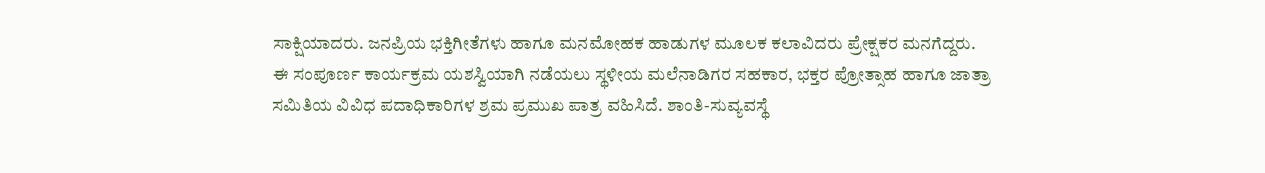ಸಾಕ್ಷಿಯಾದರು. ಜನಪ್ರಿಯ ಭಕ್ತಿಗೀತೆಗಳು ಹಾಗೂ ಮನಮೋಹಕ ಹಾಡುಗಳ ಮೂಲಕ ಕಲಾವಿದರು ಪ್ರೇಕ್ಷಕರ ಮನಗೆದ್ದರು.
ಈ ಸಂಪೂರ್ಣ ಕಾರ್ಯಕ್ರಮ ಯಶಸ್ವಿಯಾಗಿ ನಡೆಯಲು ಸ್ಥಳೀಯ ಮಲೆನಾಡಿಗರ ಸಹಕಾರ, ಭಕ್ತರ ಪ್ರೋತ್ಸಾಹ ಹಾಗೂ ಜಾತ್ರಾ ಸಮಿತಿಯ ವಿವಿಧ ಪದಾಧಿಕಾರಿಗಳ ಶ್ರಮ ಪ್ರಮುಖ ಪಾತ್ರ ವಹಿಸಿದೆ. ಶಾಂತಿ-ಸುವ್ಯವಸ್ಥೆ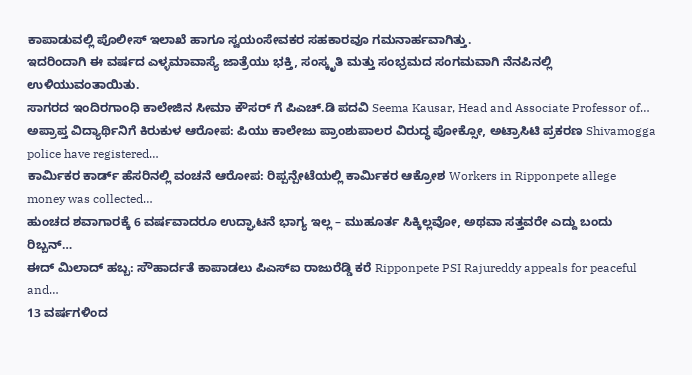ಕಾಪಾಡುವಲ್ಲಿ ಪೊಲೀಸ್ ಇಲಾಖೆ ಹಾಗೂ ಸ್ವಯಂಸೇವಕರ ಸಹಕಾರವೂ ಗಮನಾರ್ಹವಾಗಿತ್ತು.
ಇದರಿಂದಾಗಿ ಈ ವರ್ಷದ ಎಳ್ಳಮಾವಾಸ್ಯೆ ಜಾತ್ರೆಯು ಭಕ್ತಿ, ಸಂಸ್ಕೃತಿ ಮತ್ತು ಸಂಭ್ರಮದ ಸಂಗಮವಾಗಿ ನೆನಪಿನಲ್ಲಿ ಉಳಿಯುವಂತಾಯಿತು.
ಸಾಗರದ ಇಂದಿರಗಾಂಧಿ ಕಾಲೇಜಿನ ಸೀಮಾ ಕೌಸರ್ ಗೆ ಪಿಎಚ್.ಡಿ ಪದವಿ Seema Kausar, Head and Associate Professor of…
ಅಪ್ರಾಪ್ತ ವಿದ್ಯಾರ್ಥಿನಿಗೆ ಕಿರುಕುಳ ಆರೋಪ: ಪಿಯು ಕಾಲೇಜು ಪ್ರಾಂಶುಪಾಲರ ವಿರುದ್ಧ ಪೋಕ್ಸೋ, ಅಟ್ರಾಸಿಟಿ ಪ್ರಕರಣ Shivamogga police have registered…
ಕಾರ್ಮಿಕರ ಕಾರ್ಡ್ ಹೆಸರಿನಲ್ಲಿ ವಂಚನೆ ಆರೋಪ: ರಿಪ್ಪನ್ಪೇಟೆಯಲ್ಲಿ ಕಾರ್ಮಿಕರ ಆಕ್ರೋಶ Workers in Ripponpete allege money was collected…
ಹುಂಚದ ಶವಾಗಾರಕ್ಕೆ 6 ವರ್ಷವಾದರೂ ಉದ್ಘಾಟನೆ ಭಾಗ್ಯ ಇಲ್ಲ – ಮುಹೂರ್ತ ಸಿಕ್ಕಿಲ್ಲವೋ, ಅಥವಾ ಸತ್ತವರೇ ಎದ್ದು ಬಂದು ರಿಬ್ಬನ್…
ಈದ್ ಮಿಲಾದ್ ಹಬ್ಬ: ಸೌಹಾರ್ದತೆ ಕಾಪಾಡಲು ಪಿಎಸ್ಐ ರಾಜುರೆಡ್ಡಿ ಕರೆ Ripponpete PSI Rajureddy appeals for peaceful and…
13 ವರ್ಷಗಳಿಂದ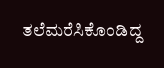ತಲೆಮರೆಸಿಕೊಂಡಿದ್ದ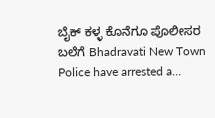ಬೈಕ್ ಕಳ್ಳ ಕೊನೆಗೂ ಪೊಲೀಸರ ಬಲೆಗೆ Bhadravati New Town Police have arrested a…